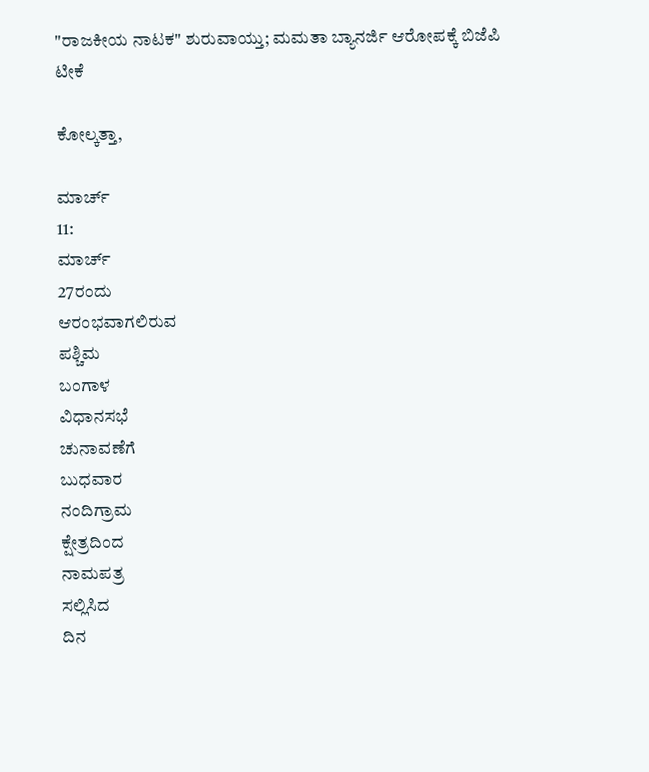"ರಾಜಕೀಯ ನಾಟಕ" ಶುರುವಾಯ್ತು; ಮಮತಾ ಬ್ಯಾನರ್ಜಿ ಆರೋಪಕ್ಕೆ ಬಿಜೆಪಿ ಟೀಕೆ

ಕೋಲ್ಕತ್ತಾ,

ಮಾರ್ಚ್
11:
ಮಾರ್ಚ್
27ರಂದು
ಆರಂಭವಾಗಲಿರುವ
ಪಶ್ಚಿಮ
ಬಂಗಾಳ
ವಿಧಾನಸಭೆ
ಚುನಾವಣೆಗೆ
ಬುಧವಾರ
ನಂದಿಗ್ರಾಮ
ಕ್ಷೇತ್ರದಿಂದ
ನಾಮಪತ್ರ
ಸಲ್ಲಿಸಿದ
ದಿನ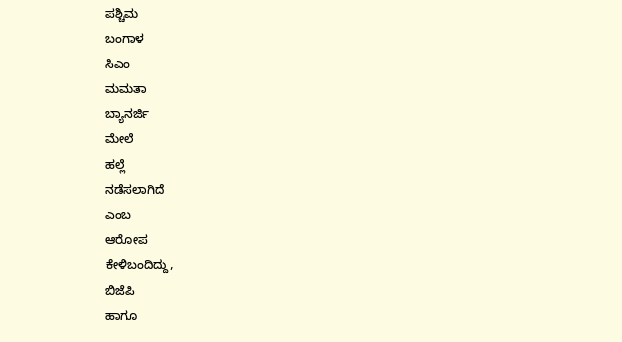ಪಶ್ಚಿಮ
ಬಂಗಾಳ
ಸಿಎಂ
ಮಮತಾ
ಬ್ಯಾನರ್ಜಿ
ಮೇಲೆ
ಹಲ್ಲೆ
ನಡೆಸಲಾಗಿದೆ
ಎಂಬ
ಆರೋಪ
ಕೇಳಿಬಂದಿದ್ದು,
ಬಿಜೆಪಿ
ಹಾಗೂ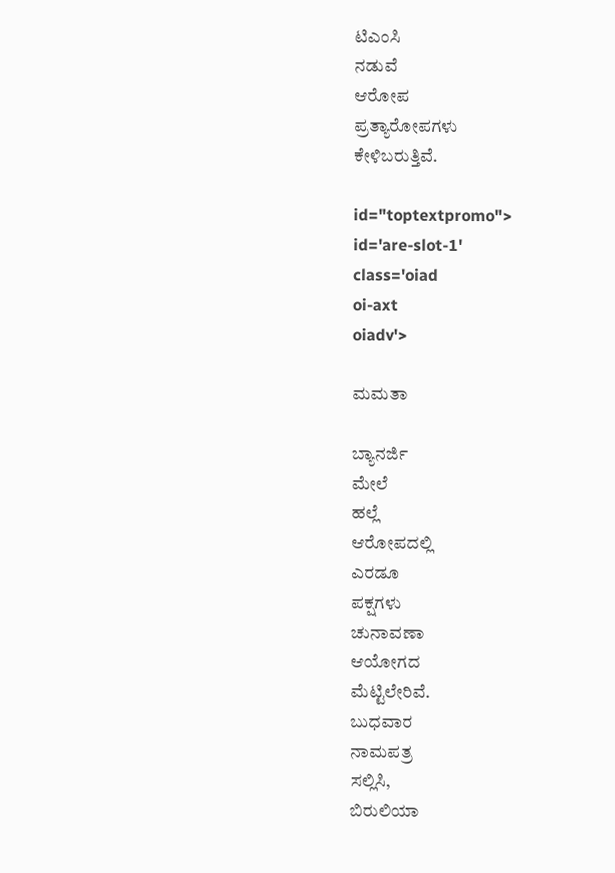ಟಿಎಂಸಿ
ನಡುವೆ
ಆರೋಪ
ಪ್ರತ್ಯಾರೋಪಗಳು
ಕೇಳಿಬರುತ್ತಿವೆ.

id="toptextpromo">
id='are-slot-1'
class='oiad
oi-axt
oiadv'>

ಮಮತಾ

ಬ್ಯಾನರ್ಜಿ
ಮೇಲೆ
ಹಲ್ಲೆ
ಆರೋಪದಲ್ಲಿ
ಎರಡೂ
ಪಕ್ಷಗಳು
ಚುನಾವಣಾ
ಆಯೋಗದ
ಮೆಟ್ಟಿಲೇರಿವೆ.
ಬುಧವಾರ
ನಾಮಪತ್ರ
ಸಲ್ಲಿಸಿ,
ಬಿರುಲಿಯಾ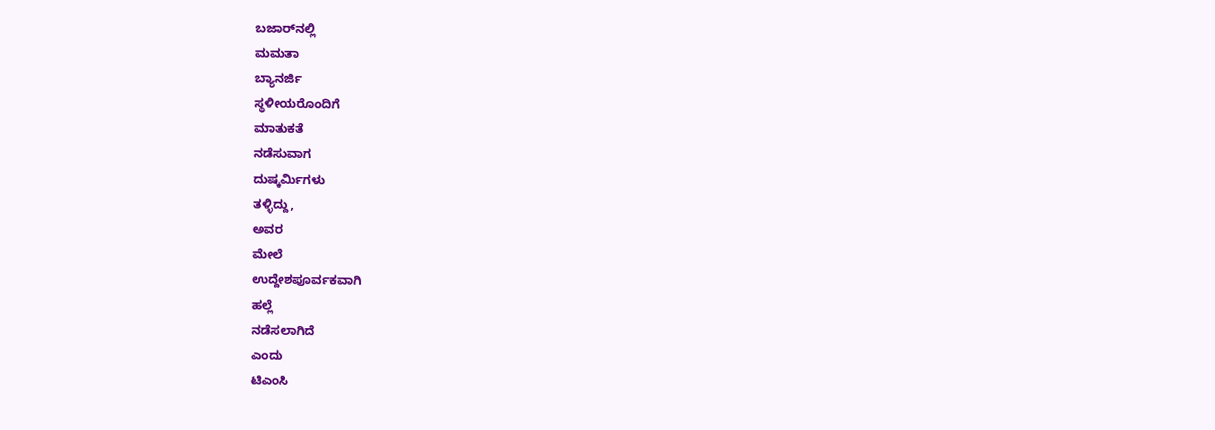ಬಜಾರ್‌ನಲ್ಲಿ
ಮಮತಾ
ಬ್ಯಾನರ್ಜಿ
ಸ್ಥಳೀಯರೊಂದಿಗೆ
ಮಾತುಕತೆ
ನಡೆಸುವಾಗ
ದುಷ್ಕರ್ಮಿಗಳು
ತಳ್ಳಿದ್ದು,
ಅವರ
ಮೇಲೆ
ಉದ್ದೇಶಪೂರ್ವಕವಾಗಿ
ಹಲ್ಲೆ
ನಡೆಸಲಾಗಿದೆ
ಎಂದು
ಟಿಎಂಸಿ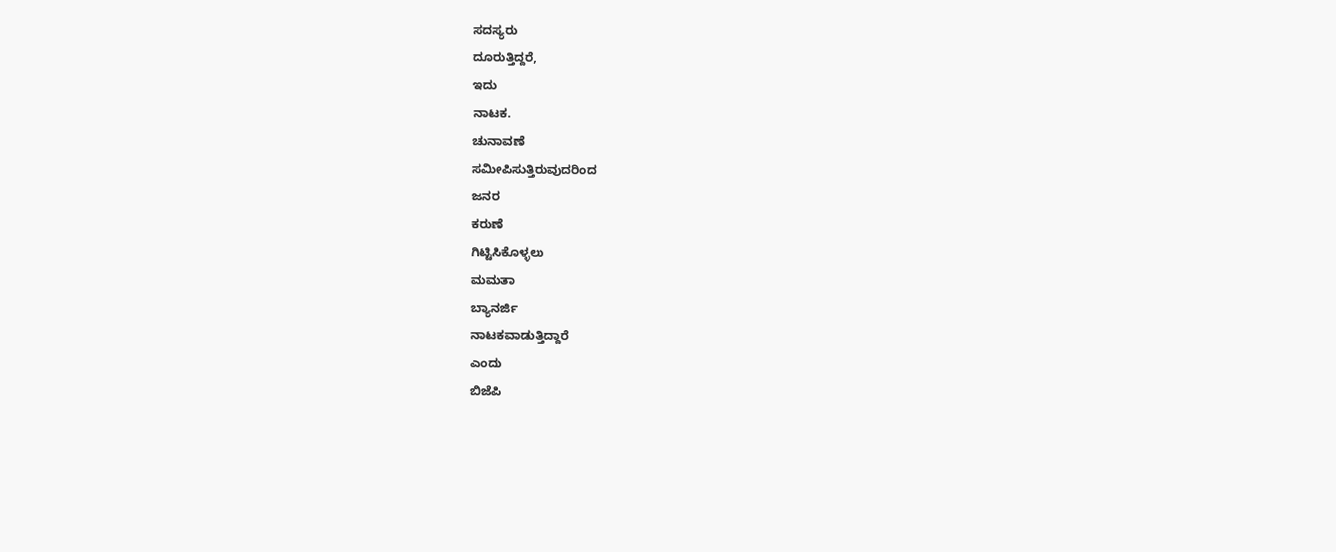ಸದಸ್ಯರು
ದೂರುತ್ತಿದ್ದರೆ,
ಇದು
ನಾಟಕ.
ಚುನಾವಣೆ
ಸಮೀಪಿಸುತ್ತಿರುವುದರಿಂದ
ಜನರ
ಕರುಣೆ
ಗಿಟ್ಟಿಸಿಕೊಳ್ಳಲು
ಮಮತಾ
ಬ್ಯಾನರ್ಜಿ
ನಾಟಕವಾಡುತ್ತಿದ್ದಾರೆ
ಎಂದು
ಬಿಜೆಪಿ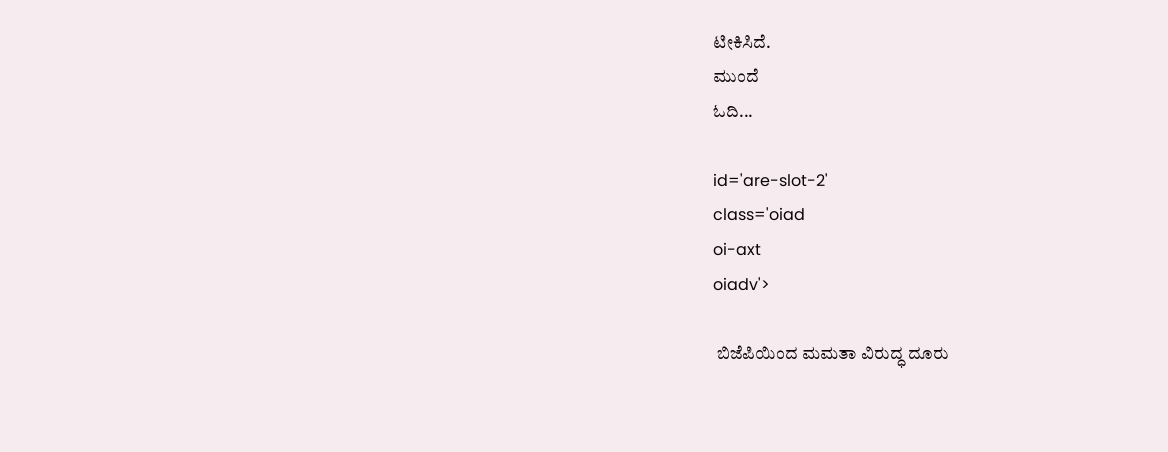ಟೀಕಿಸಿದೆ.
ಮುಂದೆ
ಓದಿ...

id='are-slot-2'
class='oiad
oi-axt
oiadv'>

 ಬಿಜೆಪಿಯಿಂದ ಮಮತಾ ವಿರುದ್ಧ ದೂರು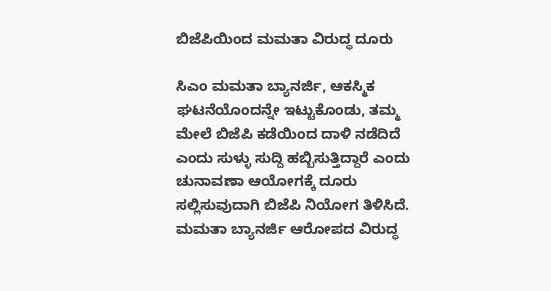ಬಿಜೆಪಿಯಿಂದ ಮಮತಾ ವಿರುದ್ಧ ದೂರು

ಸಿಎಂ ಮಮತಾ ಬ್ಯಾನರ್ಜಿ, ಆಕಸ್ಮಿಕ ಘಟನೆಯೊಂದನ್ನೇ ಇಟ್ಟುಕೊಂಡು, ತಮ್ಮ ಮೇಲೆ ಬಿಜೆಪಿ ಕಡೆಯಿಂದ ದಾಳಿ ನಡೆದಿದೆ ಎಂದು ಸುಳ್ಳು ಸುದ್ದಿ ಹಬ್ಬಿಸುತ್ತಿದ್ದಾರೆ ಎಂದು ಚುನಾವಣಾ ಆಯೋಗಕ್ಕೆ ದೂರು ಸಲ್ಲಿಸುವುದಾಗಿ ಬಿಜೆಪಿ ನಿಯೋಗ ತಿಳಿಸಿದೆ. ಮಮತಾ ಬ್ಯಾನರ್ಜಿ ಆರೋಪದ ವಿರುದ್ಧ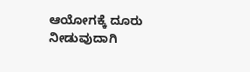ಆಯೋಗಕ್ಕೆ ದೂರು ನೀಡುವುದಾಗಿ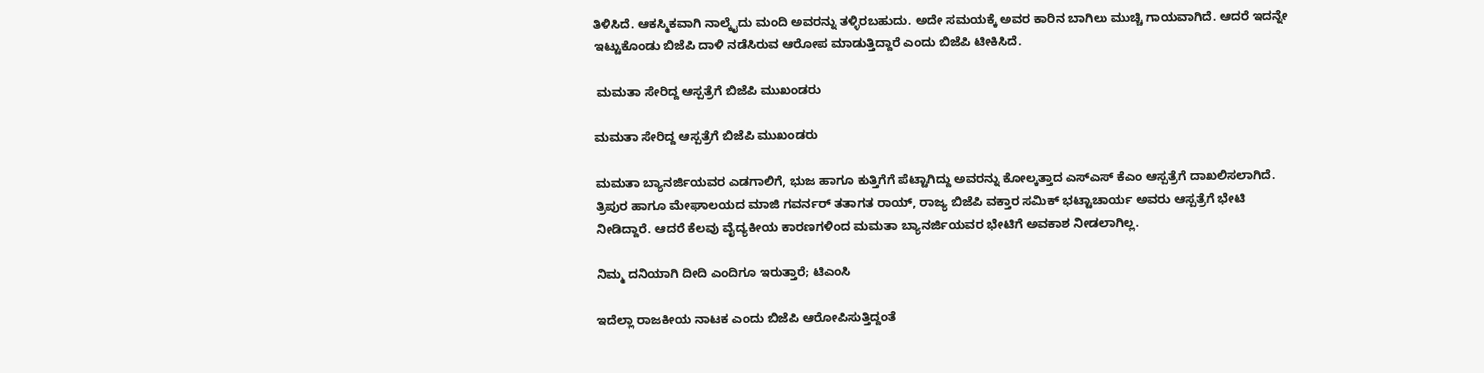ತಿಳಿಸಿದೆ. ಆಕಸ್ಮಿಕವಾಗಿ ನಾಲ್ಕೈದು ಮಂದಿ ಅವರನ್ನು ತಳ್ಳಿರಬಹುದು. ಅದೇ ಸಮಯಕ್ಕೆ ಅವರ ಕಾರಿನ ಬಾಗಿಲು ಮುಚ್ಚಿ ಗಾಯವಾಗಿದೆ. ಆದರೆ ಇದನ್ನೇ ಇಟ್ಟುಕೊಂಡು ಬಿಜೆಪಿ ದಾಳಿ ನಡೆಸಿರುವ ಆರೋಪ ಮಾಡುತ್ತಿದ್ದಾರೆ ಎಂದು ಬಿಜೆಪಿ ಟೀಕಿಸಿದೆ.

 ಮಮತಾ ಸೇರಿದ್ದ ಆಸ್ಪತ್ರೆಗೆ ಬಿಜೆಪಿ ಮುಖಂಡರು

ಮಮತಾ ಸೇರಿದ್ದ ಆಸ್ಪತ್ರೆಗೆ ಬಿಜೆಪಿ ಮುಖಂಡರು

ಮಮತಾ ಬ್ಯಾನರ್ಜಿಯವರ ಎಡಗಾಲಿಗೆ, ಭುಜ ಹಾಗೂ ಕುತ್ತಿಗೆಗೆ ಪೆಟ್ಟಾಗಿದ್ದು ಅವರನ್ನು ಕೋಲ್ಕತ್ತಾದ ಎಸ್ಎಸ್ ಕೆಎಂ ಆಸ್ಪತ್ರೆಗೆ ದಾಖಲಿಸಲಾಗಿದೆ. ತ್ರಿಪುರ ಹಾಗೂ ಮೇಘಾಲಯದ ಮಾಜಿ ಗವರ್ನರ್ ತತಾಗತ ರಾಯ್, ರಾಜ್ಯ ಬಿಜೆಪಿ ವಕ್ತಾರ ಸಮಿಕ್ ಭಟ್ಟಾಚಾರ್ಯ ಅವರು ಆಸ್ಪತ್ರೆಗೆ ಭೇಟಿ ನೀಡಿದ್ದಾರೆ. ಆದರೆ ಕೆಲವು ವೈದ್ಯಕೀಯ ಕಾರಣಗಳಿಂದ ಮಮತಾ ಬ್ಯಾನರ್ಜಿಯವರ ಭೇಟಿಗೆ ಅವಕಾಶ ನೀಡಲಾಗಿಲ್ಲ.

ನಿಮ್ಮ ದನಿಯಾಗಿ ದೀದಿ ಎಂದಿಗೂ ಇರುತ್ತಾರೆ; ಟಿಎಂಸಿ

ಇದೆಲ್ಲಾ ರಾಜಕೀಯ ನಾಟಕ ಎಂದು ಬಿಜೆಪಿ ಆರೋಪಿಸುತ್ತಿದ್ದಂತೆ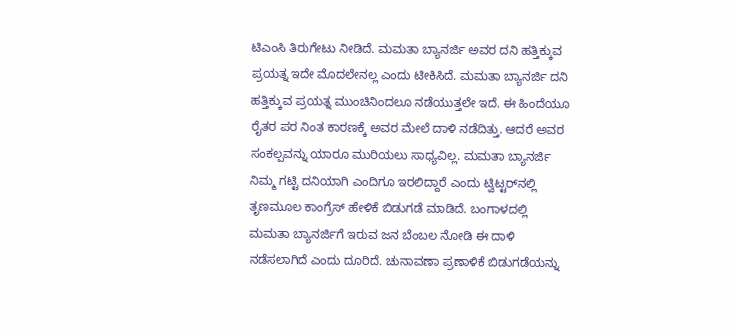ಟಿಎಂಸಿ ತಿರುಗೇಟು ನೀಡಿದೆ. ಮಮತಾ ಬ್ಯಾನರ್ಜಿ ಅವರ ದನಿ ಹತ್ತಿಕ್ಕುವ ಪ್ರಯತ್ನ ಇದೇ ಮೊದಲೇನಲ್ಲ ಎಂದು ಟೀಕಿಸಿದೆ. ಮಮತಾ ಬ್ಯಾನರ್ಜಿ ದನಿ ಹತ್ತಿಕ್ಕುವ ಪ್ರಯತ್ನ ಮುಂಚಿನಿಂದಲೂ ನಡೆಯುತ್ತಲೇ ಇದೆ. ಈ ಹಿಂದೆಯೂ ರೈತರ ಪರ ನಿಂತ ಕಾರಣಕ್ಕೆ ಅವರ ಮೇಲೆ ದಾಳಿ ನಡೆದಿತ್ತು. ಆದರೆ ಅವರ ಸಂಕಲ್ಪವನ್ನು ಯಾರೂ ಮುರಿಯಲು ಸಾಧ್ಯವಿಲ್ಲ. ಮಮತಾ ಬ್ಯಾನರ್ಜಿ ನಿಮ್ಮ ಗಟ್ಟಿ ದನಿಯಾಗಿ ಎಂದಿಗೂ ಇರಲಿದ್ದಾರೆ ಎಂದು ಟ್ವಿಟ್ಟರ್‌ನಲ್ಲಿ ತೃಣಮೂಲ ಕಾಂಗ್ರೆಸ್ ಹೇಳಿಕೆ ಬಿಡುಗಡೆ ಮಾಡಿದೆ. ಬಂಗಾಳದಲ್ಲಿ ಮಮತಾ ಬ್ಯಾನರ್ಜಿಗೆ ಇರುವ ಜನ ಬೆಂಬಲ ನೋಡಿ ಈ ದಾಳಿ ನಡೆಸಲಾಗಿದೆ ಎಂದು ದೂರಿದೆ. ಚುನಾವಣಾ ಪ್ರಣಾಳಿಕೆ ಬಿಡುಗಡೆಯನ್ನು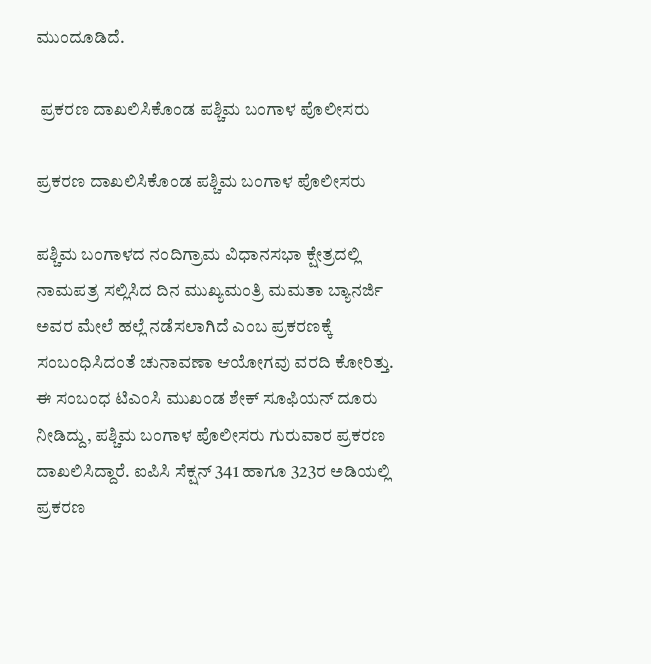ಮುಂದೂಡಿದೆ.

 ಪ್ರಕರಣ ದಾಖಲಿಸಿಕೊಂಡ ಪಶ್ಚಿಮ ಬಂಗಾಳ ಪೊಲೀಸರು

ಪ್ರಕರಣ ದಾಖಲಿಸಿಕೊಂಡ ಪಶ್ಚಿಮ ಬಂಗಾಳ ಪೊಲೀಸರು

ಪಶ್ಚಿಮ ಬಂಗಾಳದ ನಂದಿಗ್ರಾಮ ವಿಧಾನಸಭಾ ಕ್ಷೇತ್ರದಲ್ಲಿ ನಾಮಪತ್ರ ಸಲ್ಲಿಸಿದ ದಿನ ಮುಖ್ಯಮಂತ್ರಿ ಮಮತಾ ಬ್ಯಾನರ್ಜಿ ಅವರ ಮೇಲೆ ಹಲ್ಲೆ ನಡೆಸಲಾಗಿದೆ ಎಂಬ ಪ್ರಕರಣಕ್ಕೆ ಸಂಬಂಧಿಸಿದಂತೆ ಚುನಾವಣಾ ಆಯೋಗವು ವರದಿ ಕೋರಿತ್ತು. ಈ ಸಂಬಂಧ ಟಿಎಂಸಿ ಮುಖಂಡ ಶೇಕ್ ಸೂಫಿಯನ್ ದೂರು ನೀಡಿದ್ದು, ಪಶ್ಚಿಮ ಬಂಗಾಳ ಪೊಲೀಸರು ಗುರುವಾರ ಪ್ರಕರಣ ದಾಖಲಿಸಿದ್ದಾರೆ. ಐಪಿಸಿ ಸೆಕ್ಷನ್ 341 ಹಾಗೂ 323ರ ಅಡಿಯಲ್ಲಿ ಪ್ರಕರಣ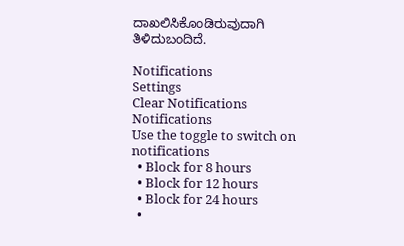ದಾಖಲಿಸಿಕೊಂಡಿರುವುದಾಗಿ ತಿಳಿದುಬಂದಿದೆ.

Notifications
Settings
Clear Notifications
Notifications
Use the toggle to switch on notifications
  • Block for 8 hours
  • Block for 12 hours
  • Block for 24 hours
  •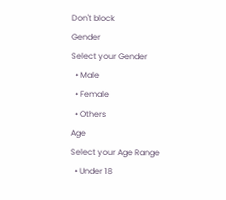Don't block
Gender
Select your Gender
  • Male
  • Female
  • Others
Age
Select your Age Range
  • Under 18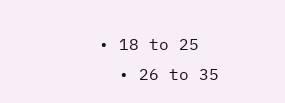• 18 to 25
  • 26 to 35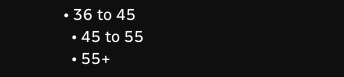• 36 to 45
  • 45 to 55
  • 55+